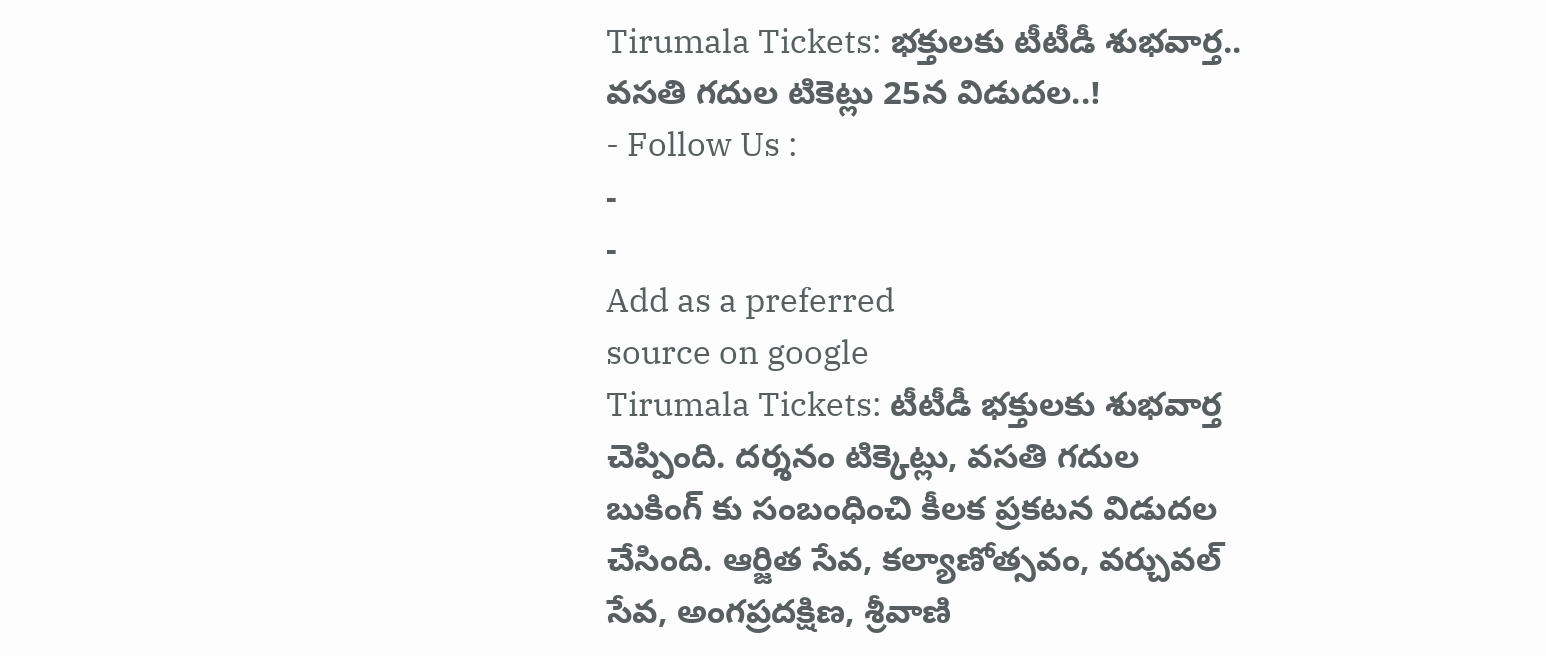Tirumala Tickets: భక్తులకు టీటీడీ శుభవార్త.. వసతి గదుల టికెట్లు 25న విడుదల..!
- Follow Us :
-
-
Add as a preferred
source on google
Tirumala Tickets: టీటీడీ భక్తులకు శుభవార్త చెప్పింది. దర్శనం టిక్కెట్లు, వసతి గదుల బుకింగ్ కు సంబంధించి కీలక ప్రకటన విడుదల చేసింది. ఆర్జిత సేవ, కల్యాణోత్సవం, వర్చువల్ సేవ, అంగప్రదక్షిణ, శ్రీవాణి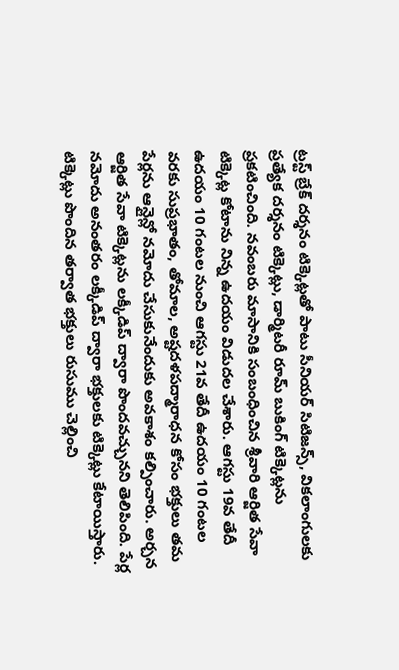ట్రస్ట్ బ్రేక్ దర్శనం టిక్కెట్లతో పాటు సీనియర్ సిటిజన్స్, వికలాంగులకు ప్రత్యేక దర్శనం టిక్కెట్లు, డార్మిటరీ రూమ్ బుకింగ్ టిక్కెట్లను ప్రకటించింది. నవంబరు మాసానికి సంబంధించిన శ్రీవారి ఆర్జిత సేవా టిక్కెట్ల కోటాను నిన్న ఉదయం విడుదల చేశారు. ఆగస్టు 19వ తేదీ ఉదయం 10 గంటల నుంచి ఆగస్టు 21వ తేదీ ఉదయం 10 గంటల వరకు సుప్రభాతం, తోమాల, అష్టదళపద్మారాధన కోసం భక్తులు తమ పేర్లను ఆన్లైన్లో నమోదు చేసుకునేందుకు అవకాశం కల్పించారు. అర్చన ఆర్జిత సేవా టిక్కెట్లను లక్కీడిప్ ద్వారా పొందవచ్చునని తెలిపింది. పేర్ల నమోదు అనంతరం లక్కీడిప్ ద్వారా భక్తులకు టిక్కెట్లు కేటాయిస్తారు. టిక్కెట్లు పొందిన తర్వాత భక్తులు రుసుము చెల్లించి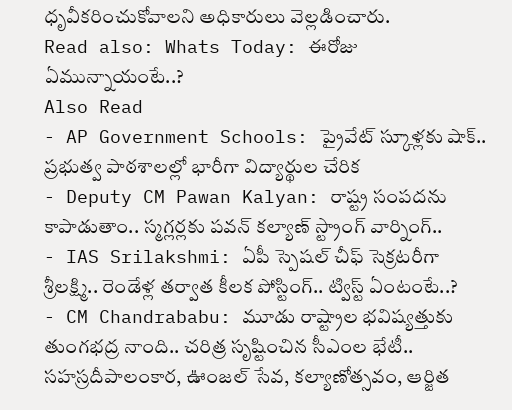ధృవీకరించుకోవాలని అధికారులు వెల్లడించారు.
Read also: Whats Today: ఈరోజు ఏమున్నాయంటే..?
Also Read
- AP Government Schools: ప్రైవేట్ స్కూళ్లకు షాక్.. ప్రభుత్వ పాఠశాలల్లో భారీగా విద్యార్థుల చేరిక
- Deputy CM Pawan Kalyan: రాష్ట్ర సంపదను కాపాడుతాం.. స్మగ్లర్లకు పవన్ కల్యాణ్ స్ట్రాంగ్ వార్నింగ్..
- IAS Srilakshmi: ఏపీ స్పెషల్ చీఫ్ సెక్రటరీగా శ్రీలక్ష్మి.. రెండేళ్ల తర్వాత కీలక పోస్టింగ్.. ట్విస్ట్ ఏంటంటే..?
- CM Chandrababu: మూడు రాష్ట్రాల భవిష్యత్తుకు తుంగభద్ర నాంది.. చరిత్ర సృష్టించిన సీఎంల భేటీ..
సహస్రదీపాలంకార, ఊంజల్ సేవ, కల్యాణోత్సవం, ఆర్జిత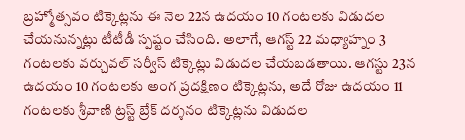బ్రహ్మోత్సవం టిక్కెట్లను ఈ నెల 22న ఉదయం 10 గంటలకు విడుదల చేయనున్నట్లు టీటీడీ స్పష్టం చేసింది. అలాగే, ఆగస్ట్ 22 మధ్యాహ్నం 3 గంటలకు వర్చువల్ సర్వీస్ టిక్కెట్లు విడుదల చేయబడతాయి. ఆగస్టు 23న ఉదయం 10 గంటలకు అంగ ప్రదక్షిణం టిక్కెట్లను, అదే రోజు ఉదయం 11 గంటలకు శ్రీవాణి ట్రస్ట్ బ్రేక్ దర్శనం టిక్కెట్లను విడుదల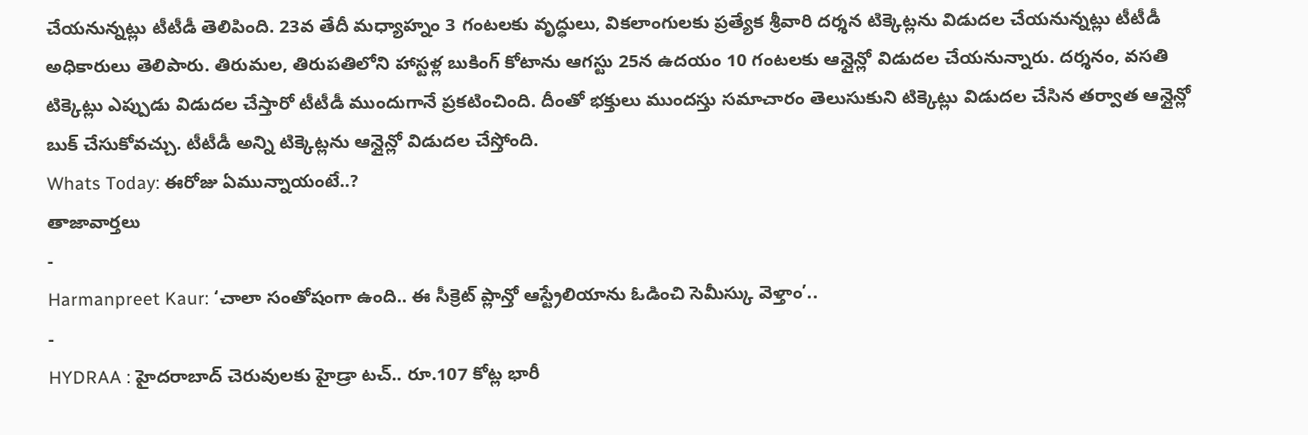చేయనున్నట్లు టీటీడీ తెలిపింది. 23వ తేదీ మధ్యాహ్నం 3 గంటలకు వృద్ధులు, వికలాంగులకు ప్రత్యేక శ్రీవారి దర్శన టిక్కెట్లను విడుదల చేయనున్నట్లు టీటీడీ అధికారులు తెలిపారు. తిరుమల, తిరుపతిలోని హాస్టళ్ల బుకింగ్ కోటాను ఆగస్టు 25న ఉదయం 10 గంటలకు ఆన్లైన్లో విడుదల చేయనున్నారు. దర్శనం, వసతి టిక్కెట్లు ఎప్పుడు విడుదల చేస్తారో టీటీడీ ముందుగానే ప్రకటించింది. దీంతో భక్తులు ముందస్తు సమాచారం తెలుసుకుని టిక్కెట్లు విడుదల చేసిన తర్వాత ఆన్లైన్లో బుక్ చేసుకోవచ్చు. టీటీడీ అన్ని టిక్కెట్లను ఆన్లైన్లో విడుదల చేస్తోంది.
Whats Today: ఈరోజు ఏమున్నాయంటే..?
తాజావార్తలు
-
Harmanpreet Kaur: ‘చాలా సంతోషంగా ఉంది.. ఈ సీక్రెట్ ప్లాన్తో ఆస్ట్రేలియాను ఓడించి సెమీస్కు వెళ్తాం’..
-
HYDRAA : హైదరాబాద్ చెరువులకు హైడ్రా టచ్.. రూ.107 కోట్ల భారీ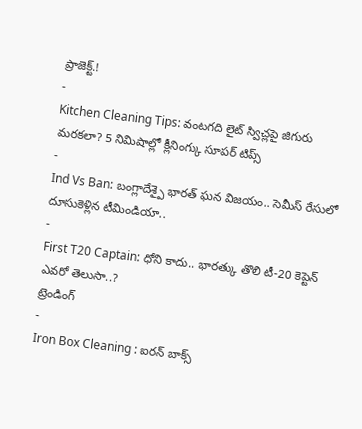ప్రాజెక్ట్.!
-
Kitchen Cleaning Tips: వంటగది లైట్ స్విచ్లపై జిగురు మరకలా? 5 నిమిషాల్లో క్లీనింగ్కు సూపర్ టిప్స్
-
Ind Vs Ban: బంగ్లాదేశ్పై భారత్ ఘన విజయం.. సెమీస్ రేసులో దూసుకెళ్లిన టీమిండియా..
-
First T20 Captain: ధోని కాదు.. భారత్కు తొలి టీ-20 కెప్టెన్ ఎవరో తెలుసా..?
ట్రెండింగ్
-
Iron Box Cleaning : ఐరన్ బాక్స్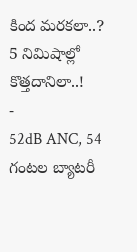కింద మరకలా..? 5 నిమిషాల్లో కొత్తదానిలా..!
-
52dB ANC, 54 గంటల బ్యాటరీ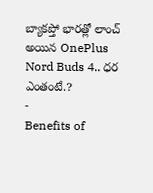బ్యాకప్తో భారత్లో లాంచ్ అయిన OnePlus Nord Buds 4.. ధర ఎంతంటే.?
-
Benefits of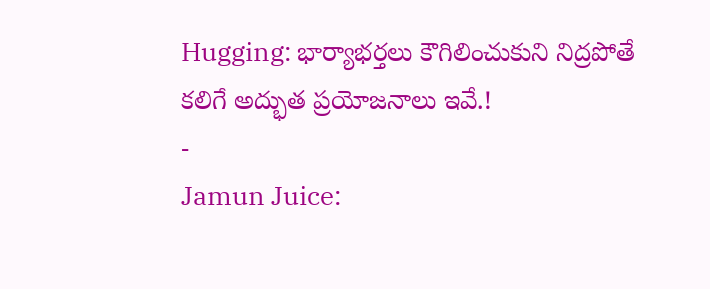Hugging: భార్యాభర్తలు కౌగిలించుకుని నిద్రపోతే కలిగే అద్భుత ప్రయోజనాలు ఇవే.!
-
Jamun Juice: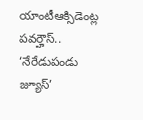యాంటీఆక్సిడెంట్ల పవర్హౌస్.. ‘నేరేడుపండు జ్యూస్’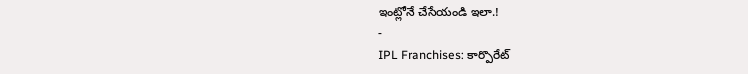ఇంట్లోనే చేసేయండి ఇలా.!
-
IPL Franchises: కార్పొరేట్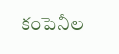కంపెనీల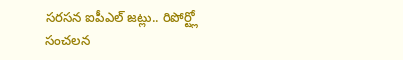సరసన ఐపీఎల్ జట్లు.. రిపోర్ట్లో సంచలన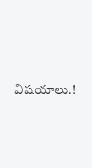విషయాలు.!